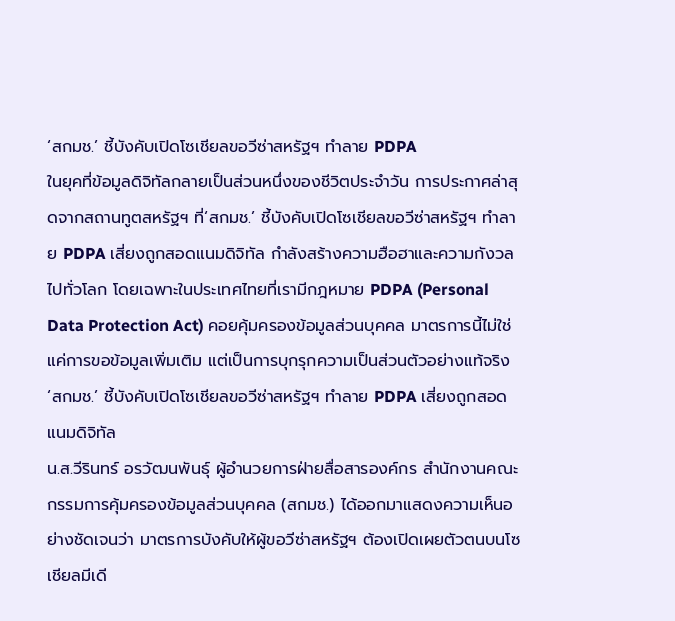‘สกมช.’ ชี้บังคับเปิดโซเชียลขอวีซ่าสหรัฐฯ ทำลาย PDPA
ในยุคที่ข้อมูลดิจิทัลกลายเป็นส่วนหนึ่งของชีวิตประจำวัน การประกาศล่าสุดจากสถานทูตสหรัฐฯ ที่‘สกมช.’ ชี้บังคับเปิดโซเชียลขอวีซ่าสหรัฐฯ ทำลาย PDPA เสี่ยงถูกสอดแนมดิจิทัล กำลังสร้างความฮือฮาและความกังวลไปทั่วโลก โดยเฉพาะในประเทศไทยที่เรามีกฎหมาย PDPA (Personal Data Protection Act) คอยคุ้มครองข้อมูลส่วนบุคคล มาตรการนี้ไม่ใช่แค่การขอข้อมูลเพิ่มเติม แต่เป็นการบุกรุกความเป็นส่วนตัวอย่างแท้จริง
‘สกมช.’ ชี้บังคับเปิดโซเชียลขอวีซ่าสหรัฐฯ ทำลาย PDPA เสี่ยงถูกสอดแนมดิจิทัล
น.ส.วีรินทร์ อรวัฒนพันธุ์ ผู้อำนวยการฝ่ายสื่อสารองค์กร สำนักงานคณะกรรมการคุ้มครองข้อมูลส่วนบุคคล (สกมช.) ได้ออกมาแสดงความเห็นอย่างชัดเจนว่า มาตรการบังคับให้ผู้ขอวีซ่าสหรัฐฯ ต้องเปิดเผยตัวตนบนโซเชียลมีเดี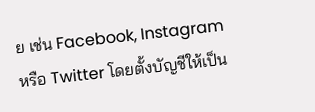ย เช่น Facebook, Instagram หรือ Twitter โดยตั้งบัญชีให้เป็น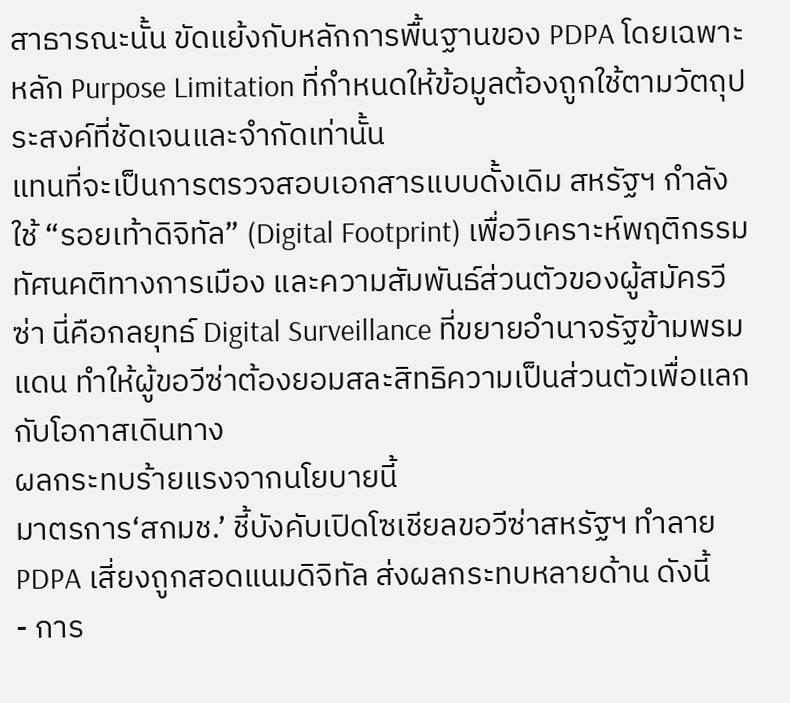สาธารณะนั้น ขัดแย้งกับหลักการพื้นฐานของ PDPA โดยเฉพาะหลัก Purpose Limitation ที่กำหนดให้ข้อมูลต้องถูกใช้ตามวัตถุประสงค์ที่ชัดเจนและจำกัดเท่านั้น
แทนที่จะเป็นการตรวจสอบเอกสารแบบดั้งเดิม สหรัฐฯ กำลังใช้ “รอยเท้าดิจิทัล” (Digital Footprint) เพื่อวิเคราะห์พฤติกรรม ทัศนคติทางการเมือง และความสัมพันธ์ส่วนตัวของผู้สมัครวีซ่า นี่คือกลยุทธ์ Digital Surveillance ที่ขยายอำนาจรัฐข้ามพรมแดน ทำให้ผู้ขอวีซ่าต้องยอมสละสิทธิความเป็นส่วนตัวเพื่อแลกกับโอกาสเดินทาง
ผลกระทบร้ายแรงจากนโยบายนี้
มาตรการ‘สกมช.’ ชี้บังคับเปิดโซเชียลขอวีซ่าสหรัฐฯ ทำลาย PDPA เสี่ยงถูกสอดแนมดิจิทัล ส่งผลกระทบหลายด้าน ดังนี้
- การ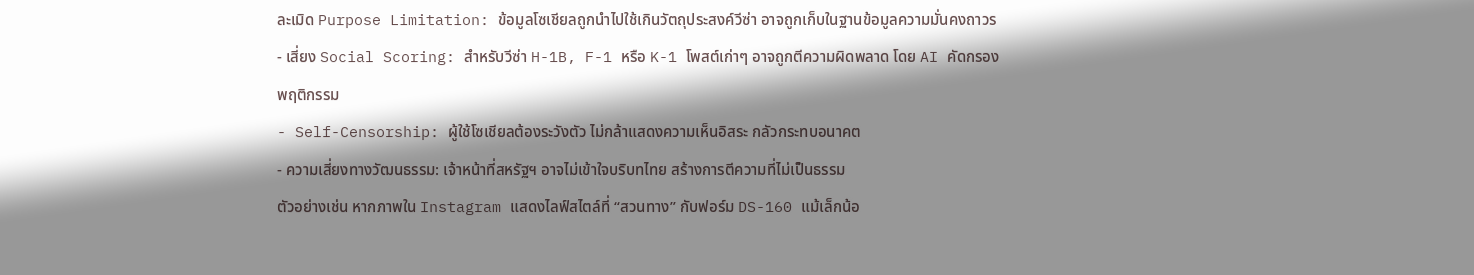ละเมิด Purpose Limitation: ข้อมูลโซเชียลถูกนำไปใช้เกินวัตถุประสงค์วีซ่า อาจถูกเก็บในฐานข้อมูลความมั่นคงถาวร
- เสี่ยง Social Scoring: สำหรับวีซ่า H-1B, F-1 หรือ K-1 โพสต์เก่าๆ อาจถูกตีความผิดพลาด โดย AI คัดกรองพฤติกรรม
- Self-Censorship: ผู้ใช้โซเชียลต้องระวังตัว ไม่กล้าแสดงความเห็นอิสระ กลัวกระทบอนาคต
- ความเสี่ยงทางวัฒนธรรม: เจ้าหน้าที่สหรัฐฯ อาจไม่เข้าใจบริบทไทย สร้างการตีความที่ไม่เป็นธรรม
ตัวอย่างเช่น หากภาพใน Instagram แสดงไลฟ์สไตล์ที่ “สวนทาง” กับฟอร์ม DS-160 แม้เล็กน้อ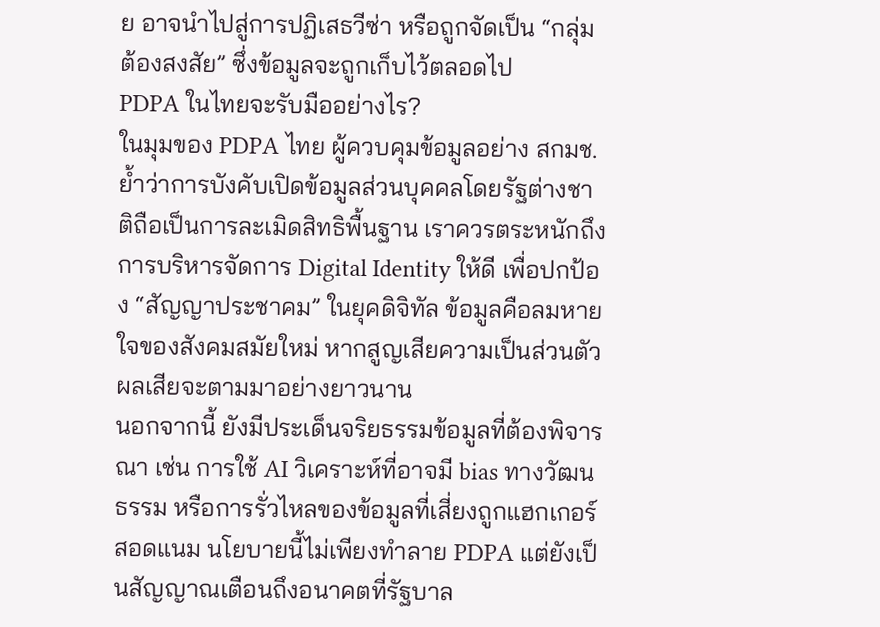ย อาจนำไปสู่การปฏิเสธวีซ่า หรือถูกจัดเป็น “กลุ่มต้องสงสัย” ซึ่งข้อมูลจะถูกเก็บไว้ตลอดไป
PDPA ในไทยจะรับมืออย่างไร?
ในมุมของ PDPA ไทย ผู้ควบคุมข้อมูลอย่าง สกมช. ย้ำว่าการบังคับเปิดข้อมูลส่วนบุคคลโดยรัฐต่างชาติถือเป็นการละเมิดสิทธิพื้นฐาน เราควรตระหนักถึงการบริหารจัดการ Digital Identity ให้ดี เพื่อปกป้อง “สัญญาประชาคม” ในยุคดิจิทัล ข้อมูลคือลมหายใจของสังคมสมัยใหม่ หากสูญเสียความเป็นส่วนตัว ผลเสียจะตามมาอย่างยาวนาน
นอกจากนี้ ยังมีประเด็นจริยธรรมข้อมูลที่ต้องพิจารณา เช่น การใช้ AI วิเคราะห์ที่อาจมี bias ทางวัฒนธรรม หรือการรั่วไหลของข้อมูลที่เสี่ยงถูกแฮกเกอร์สอดแนม นโยบายนี้ไม่เพียงทำลาย PDPA แต่ยังเป็นสัญญาณเตือนถึงอนาคตที่รัฐบาล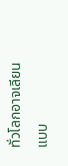ทั่วโลกอาจเลียนแบบ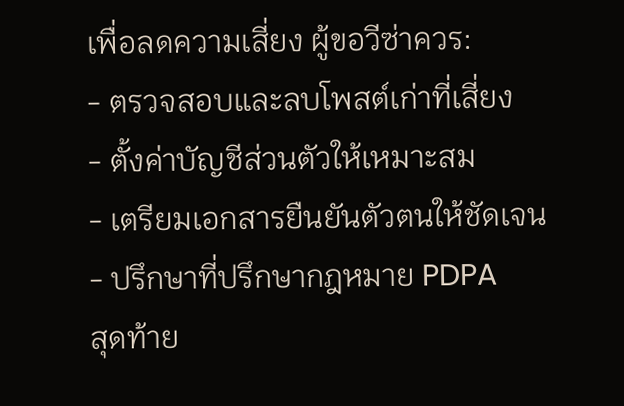เพื่อลดความเสี่ยง ผู้ขอวีซ่าควร:
- ตรวจสอบและลบโพสต์เก่าที่เสี่ยง
- ตั้งค่าบัญชีส่วนตัวให้เหมาะสม
- เตรียมเอกสารยืนยันตัวตนให้ชัดเจน
- ปรึกษาที่ปรึกษากฎหมาย PDPA
สุดท้าย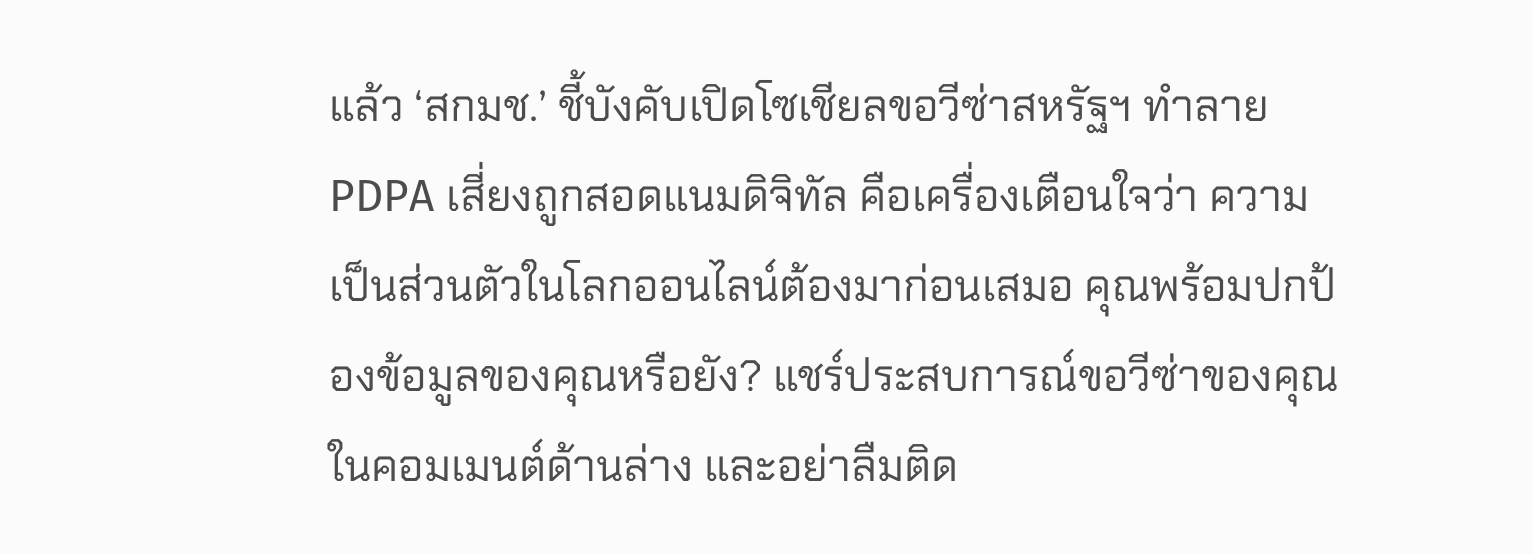แล้ว ‘สกมช.’ ชี้บังคับเปิดโซเชียลขอวีซ่าสหรัฐฯ ทำลาย PDPA เสี่ยงถูกสอดแนมดิจิทัล คือเครื่องเตือนใจว่า ความเป็นส่วนตัวในโลกออนไลน์ต้องมาก่อนเสมอ คุณพร้อมปกป้องข้อมูลของคุณหรือยัง? แชร์ประสบการณ์ขอวีซ่าของคุณในคอมเมนต์ด้านล่าง และอย่าลืมติด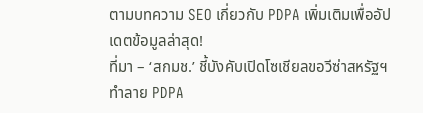ตามบทความ SEO เกี่ยวกับ PDPA เพิ่มเติมเพื่ออัปเดตข้อมูลล่าสุด!
ที่มา – ‘สกมช.’ ชี้บังคับเปิดโซเชียลขอวีซ่าสหรัฐฯ ทำลาย PDPA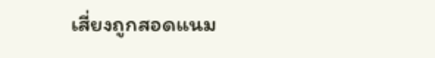เสี่ยงถูกสอดแนม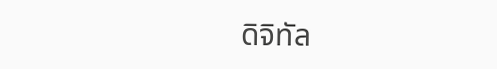ดิจิทัล